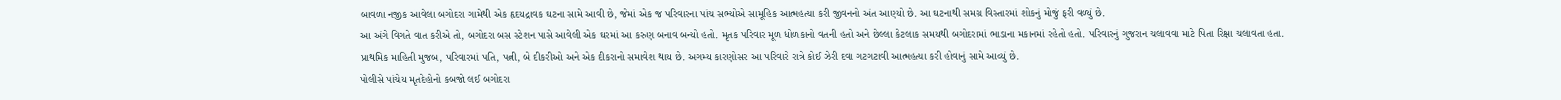બાવળા નજીક આવેલા બગોદરા ગામેથી એક હૃદયદ્રાવક ઘટના સામે આવી છે, જેમાં એક જ પરિવારના પાંચ સભ્યોએ સામૂહિક આત્મહત્યા કરી જીવનનો અંત આણ્યો છે. આ ઘટનાથી સમગ્ર વિસ્તારમાં શોકનું મોજું ફરી વળ્યું છે.
આ અંગે વિગતે વાત કરીએ તો, બગોદરા બસ સ્ટેશન પાસે આવેલી એક ઘરમાં આ કરુણ બનાવ બન્યો હતો. મૃતક પરિવાર મૂળ ધોળકાનો વતની હતો અને છેલ્લા કેટલાક સમયથી બગોદરામાં ભાડાના મકાનમાં રહેતો હતો. પરિવારનું ગુજરાન ચલાવવા માટે પિતા રિક્ષા ચલાવતા હતા.
પ્રાથમિક માહિતી મુજબ, પરિવારમાં પતિ, પત્ની, બે દીકરીઓ અને એક દીકરાનો સમાવેશ થાય છે. અગમ્ય કારણોસર આ પરિવારે રાત્રે કોઈ ઝેરી દવા ગટગટાવી આત્મહત્યા કરી હોવાનું સામે આવ્યું છે.
પોલીસે પાંચેય મૃતદેહોનો કબજો લઈ બગોદરા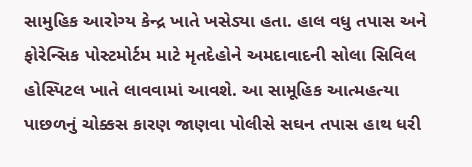સામુહિક આરોગ્ય કેન્દ્ર ખાતે ખસેડ્યા હતા. હાલ વધુ તપાસ અને ફોરેન્સિક પોસ્ટમોર્ટમ માટે મૃતદેહોને અમદાવાદની સોલા સિવિલ હોસ્પિટલ ખાતે લાવવામાં આવશે. આ સામૂહિક આત્મહત્યા પાછળનું ચોક્કસ કારણ જાણવા પોલીસે સઘન તપાસ હાથ ધરી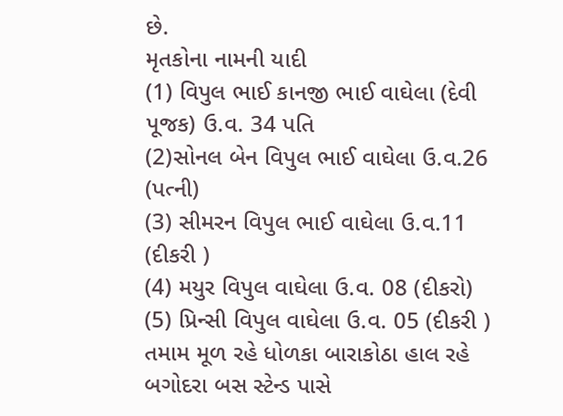છે.
મૃતકોના નામની યાદી
(1) વિપુલ ભાઈ કાનજી ભાઈ વાઘેલા (દેવી પૂજક) ઉ.વ. 34 પતિ
(2)સોનલ બેન વિપુલ ભાઈ વાઘેલા ઉ.વ.26 (પત્ની)
(3) સીમરન વિપુલ ભાઈ વાઘેલા ઉ.વ.11 (દીકરી )
(4) મયુર વિપુલ વાઘેલા ઉ.વ. 08 (દીકરો)
(5) પ્રિન્સી વિપુલ વાઘેલા ઉ.વ. 05 (દીકરી )
તમામ મૂળ રહે ધોળકા બારાકોઠા હાલ રહે બગોદરા બસ સ્ટેન્ડ પાસે